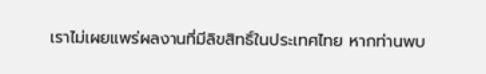เราไม่เผยแพร่ผลงานที่มีลิขสิทธิ์ในประเทศไทย หากท่านพบ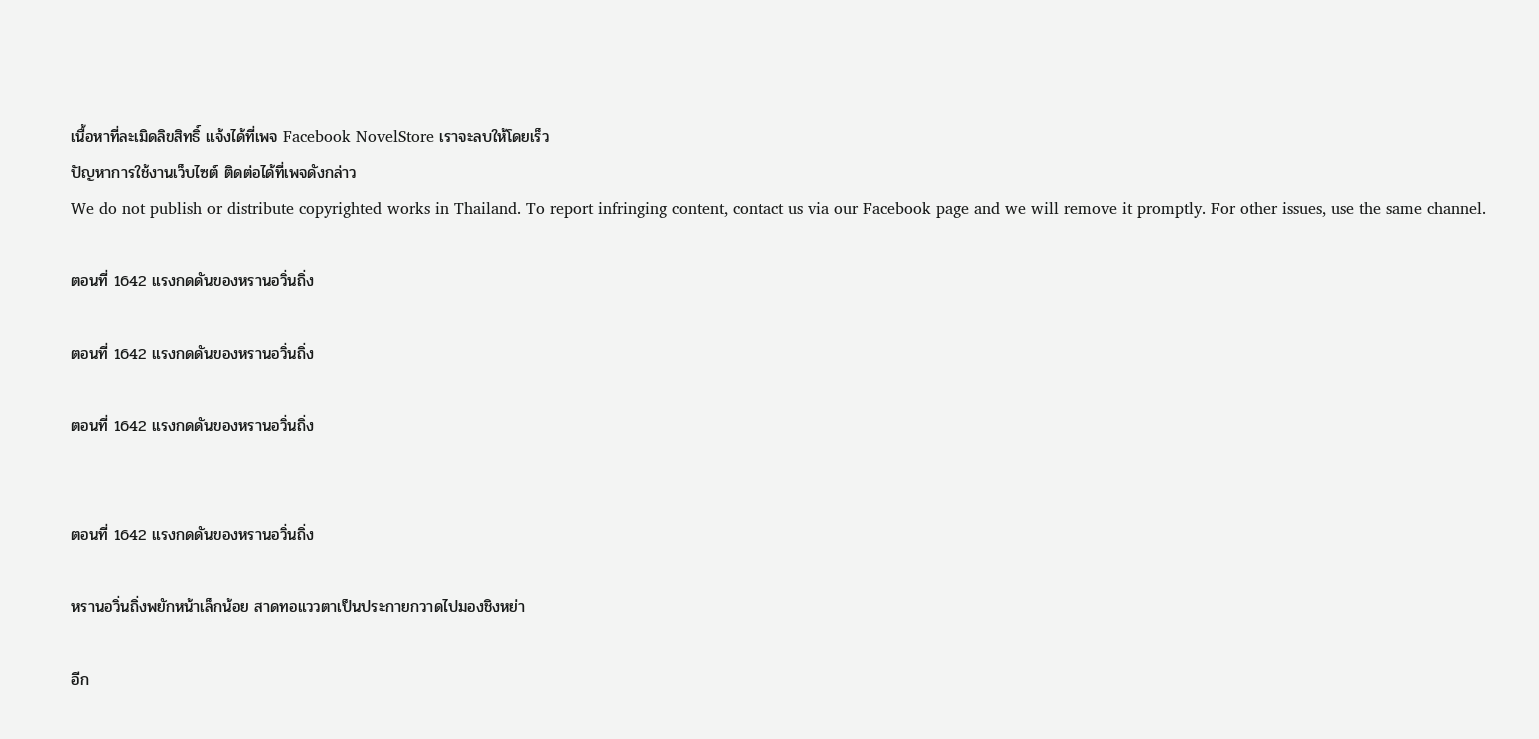เนื้อหาที่ละเมิดลิขสิทธิ์ แจ้งได้ที่เพจ Facebook NovelStore เราจะลบให้โดยเร็ว
ปัญหาการใช้งานเว็บไซต์ ติดต่อได้ที่เพจดังกล่าว
We do not publish or distribute copyrighted works in Thailand. To report infringing content, contact us via our Facebook page and we will remove it promptly. For other issues, use the same channel.

ตอนที่ 1642 แรงกดดันของหรานอวิ่นถิ่ง

ตอนที่ 1642 แรงกดดันของหรานอวิ่นถิ่ง

ตอนที่ 1642 แรงกดดันของหรานอวิ่นถิ่ง


ตอนที่ 1642 แรงกดดันของหรานอวิ่นถิ่ง

หรานอวิ่นถิ่งพยักหน้าเล็กน้อย สาดทอแววตาเป็นประกายกวาดไปมองชิงหย่า

อีก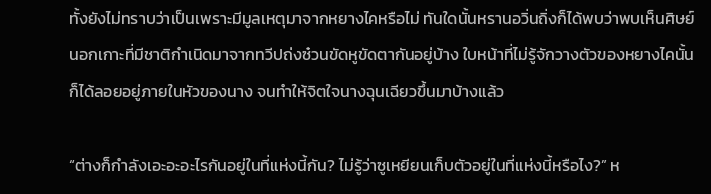ทั้งยังไม่ทราบว่าเป็นเพราะมีมูลเหตุมาจากหยางไคหรือไม่ ทันใดนั้นหรานอวิ่นถิ่งก็ได้พบว่าพบเห็นศิษย์นอกเกาะที่มีชาติกำเนิดมาจากทวีปถ่งซ๋วนขัดหูขัดตากันอยู่บ้าง ใบหน้าที่ไม่รู้จักวางตัวของหยางไคนั้นก็ได้ลอยอยู่ภายในหัวของนาง จนทำให้จิตใจนางฉุนเฉียวขึ้นมาบ้างแล้ว

“ต่างก็กำลังเอะอะอะไรกันอยู่ในที่แห่งนี้กัน? ไม่รู้ว่าซูเหยียนเก็บตัวอยู่ในที่แห่งนี้หรือไง?” ห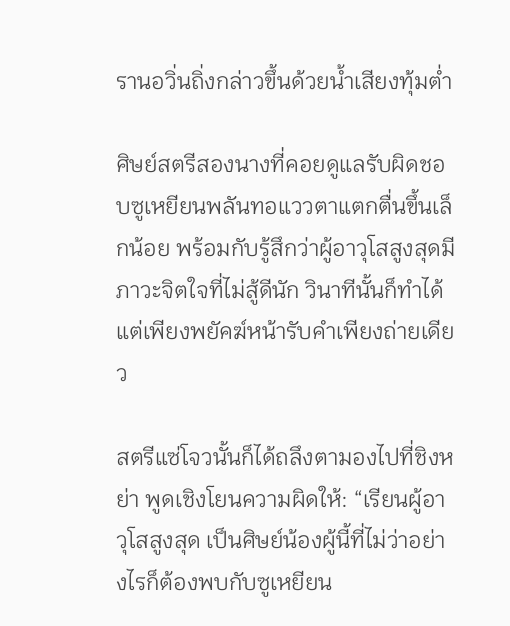รานอวิ่นถิ่งกล่าวขึ้นด้วยน้ำเสียงทุ้มต่ำ

ศิษย์สตรีสองนางที่คอยดูแลรับผิดชอบซูเหยียนพลันทอแววตาแตกตื่นขึ้นเล็กน้อย พร้อมกับรู้สึกว่าผู้อาวุโสสูงสุดมีภาวะจิตใจที่ไม่สู้ดีนัก วินาทีนั้นก็ทำได้แต่เพียงพยัคฆ์หน้ารับคำเพียงถ่ายเดียว

สตรีแซ่โจวนั้นก็ได้ถลึงตามองไปที่ชิงหย่า พูดเชิงโยนความผิดให้: “เรียนผู้อาวุโสสูงสุด เป็นศิษย์น้องผู้นี้ที่ไม่ว่าอย่างไรก็ต้องพบกับซูเหยียน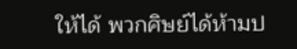ให้ได้ พวกศิษย์ได้ห้ามป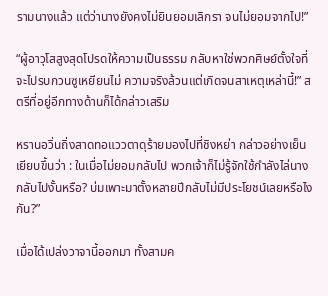รามนางแล้ว แต่ว่านางยังคงไม่ยินยอมเลิกรา จนไม่ยอมจากไป!”

“ผู้อาวุโสสูงสุดโปรดให้ความเป็นธรรม กลับหาใช่พวกศิษย์ตั้งใจที่จะไปรบกวนซูเหยียนไม่ ความจริงล้วนแต่เกิดจนสาเหตุเหล่านี้!” สตรีที่อยู่อีกทางด้านก็ได้กล่าวเสริม

หรานอวิ่นถิ่งสาดทอแววตาดุร้ายมองไปที่ชิงหย่า กล่าวอย่างเย็นเยียบขึ้นว่า : ในเมื่อไม่ยอมกลับไป พวกเจ้าก็ไม่รู้จักใช้กำลังไล่นางกลับไปงั้นหรือ? บ่มเพาะมาตั้งหลายปีกลับไม่มีประโยชน์เลยหรือไงกัน?”

เมื่อได้เปล่งวาจานี้ออกมา ทั้งสามค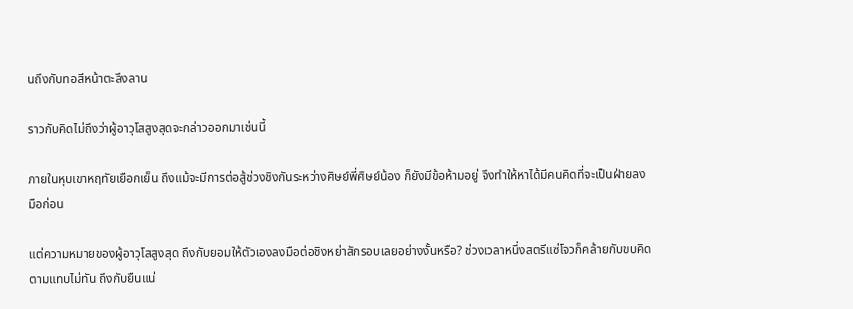นถึงกับทอสีหน้าตะลึงลาน

ราวกับคิดไม่ถึงว่าผู้อาวุโสสูงสุดจะกล่าวออกมาเช่นนี้

ภายในหุบเขาหฤทัยเยือกเย็น ถึงแม้จะมีการต่อสู้ช่วงชิงกันระหว่างศิษย์พี่ศิษย์น้อง ก็ยังมีข้อห้ามอยู่ จึงทำให้หาได้มีคนคิดที่จะเป็นฝ่ายลงมือก่อน

แต่ความหมายของผู้อาวุโสสูงสุด ถึงกับยอมให้ตัวเองลงมือต่อชิงหย่าสักรอบเลยอย่างงั้นหรือ? ช่วงเวลาหนึ่งสตรีแซ่โจวก็คล้ายกับขบคิดตามแทบไม่ทัน ถึงกับยืนแน่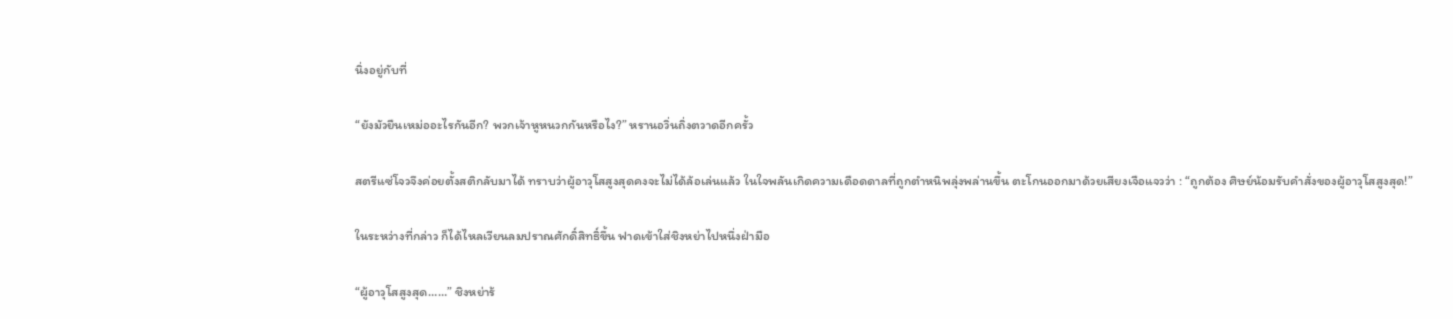นิ่งอยู่กับที่

“ยังมัวยืนเหม่ออะไรกันอีก? พวกเจ้าหูหนวกกันหรือไง?” หรานอวิ่นถิ่งตวาดอีกครั้ว

สตรีแซ่โจวจึงค่อยตั้งสติกลับมาได้ ทราบว่าผู้อาวุโสสูงสุดคงจะไม่ได้ล้อเล่นแล้ว ในใจพลันเกิดความเดือดดาลที่ถูกตำหนิพลุ่งพล่านขึ้น ตะโกนออกมาด้วยเสียงเจือแจวว่า : “ถูกต้อง ศิษย์น้อมรับคำสั่งของผู้อาวุโสสูงสุด!”

ในระหว่างที่กล่าว ก็ได้ไหลเวียนลมปราณศักดิ์สิทธิ์ขึ้น ฟาดเข้าใส่ชิงหย่าไปหนึ่งฝ่ามือ

“ผู้อาวุโสสูงสุด……” ชิงหย่าร้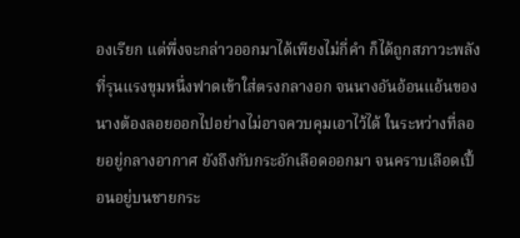องเรียก แต่พึ่งจะกล่าวออกมาได้เพียงไม่กี่คำ ก็ได้ถูกสภาวะพลังที่รุนแรงขุมหนึ่งฟาดเข้าใส่ตรงกลางอก จนนางอันอ้อนแอ้นของนางต้องลอยออกไปอย่างไม่อาจควบคุมเอาไว้ได้ ในระหว่างที่ลอยอยู่กลางอากาศ ยังถึงกับกระอักเลือดออกมา จนคราบเลือดเปื้อนอยู่บนชายกระ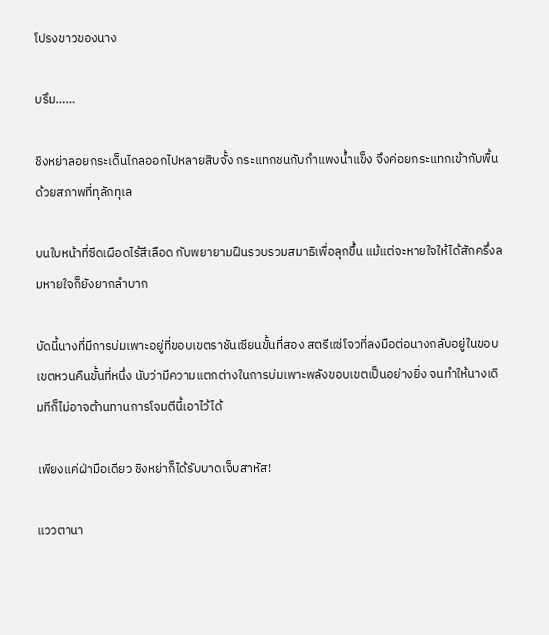โปรงขาวของนาง

บรึม……

ชิงหย่าลอยกระเด็นไกลออกไปหลายสิบจั้ง กระแทกชนกับกำแพงน้ำแข็ง จึงค่อยกระแทกเข้ากับพื้นด้วยสภาพที่ทุลักทุเล

บนใบหน้าที่ซีดเผือดไร้สีเลือด กับพยายามฝืนรวบรวมสมาธิเพื่อลุกขึ้น แม้แต่จะหายใจให้ได้สักครึ่งลมหายใจก็ยังยากลำบาก

บัดนี้นางที่มีการบ่มเพาะอยู่ที่ขอบเขตราชันเซียนขั้นที่สอง สตรีแซ่โจวที่ลงมือต่อนางกลับอยู่ในขอบเขตหวนคืนขั้นที่หนึ่ง นับว่ามีความแตกต่างในการบ่มเพาะพลังขอบเขตเป็นอย่างยิ่ง จนทำให้นางเดิมทีก็ไม่อาจต้านทานการโจมตีนี้เอาไว้ได้

เพียงแค่ฝ่ามือเดียว ชิงหย่าก็ได้รับบาดเจ็บสาหัส!

แววตานา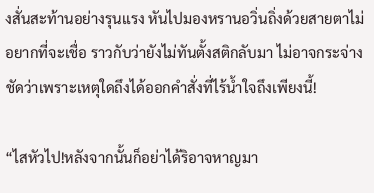งสั่นสะท้านอย่างรุนแรง หันไปมองหรานอวิ่นถิ่งด้วยสายตาไม่อยากที่จะเชื่อ ราวกับว่ายังไม่ทันตั้งสติกลับมา ไม่อาจกระจ่างชัดว่าเพราะเหตุใดถึงได้ออกคำสั่งที่ไร้น้ำใจถึงเพียงนี้!

“ไสหัวไป!หลังจากนั้นก็อย่าได้ริอาจหาญมา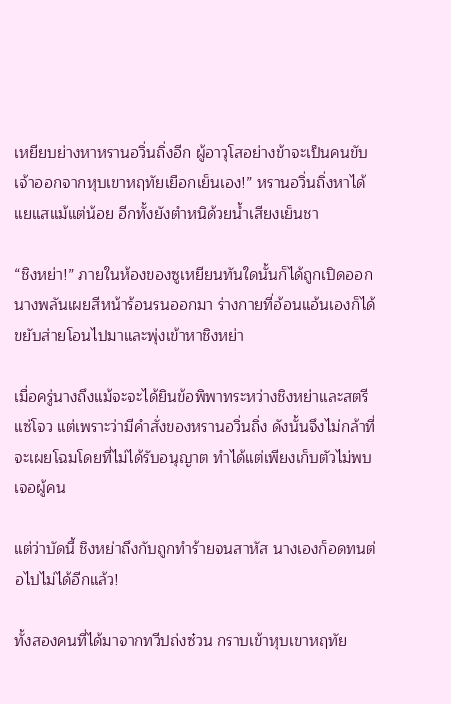เหยียบย่างหาหรานอวิ่นถิ่งอีก ผู้อาวุโสอย่างข้าจะเป็นคนขับเจ้าออกจากหุบเขาหฤทัยเยือกเย็นเอง!” หรานอวิ่นถิ่งหาได้แยแสแม้แต่น้อย อีกทั้งยังตำหนิด้วยน้ำเสียงเย็นชา

“ชิงหย่า!” ภายในห้องของซูเหยียนทันใดนั้นก็ได้ถูกเปิดออก นางพลันเผยสีหน้าร้อนรนออกมา ร่างกายที่อ้อนแอ้นเองก็ได้ขยับส่ายโอนไปมาและพุ่งเข้าหาชิงหย่า

เมื่อครู่นางถึงแม้จะจะได้ยินข้อพิพาทระหว่างชิงหย่าและสตรีแซ่โจว แต่เพราะว่ามีคำสั่งของหรานอวิ่นถิ่ง ดังนั้นจึงไม่กล้าที่จะเผยโฉมโดยที่ไม่ได้รับอนุญาต ทำได้แต่เพียงเก็บตัวไม่พบเจอผู้คน

แต่ว่าบัดนี้ ชิงหย่าถึงกับถูกทำร้ายจนสาหัส นางเองก็อดทนต่อไปไม่ได้อีกแล้ว!

ทั้งสองคนที่ได้มาจากทวีปถ่งซ๋วน กราบเข้าหุบเขาหฤทัย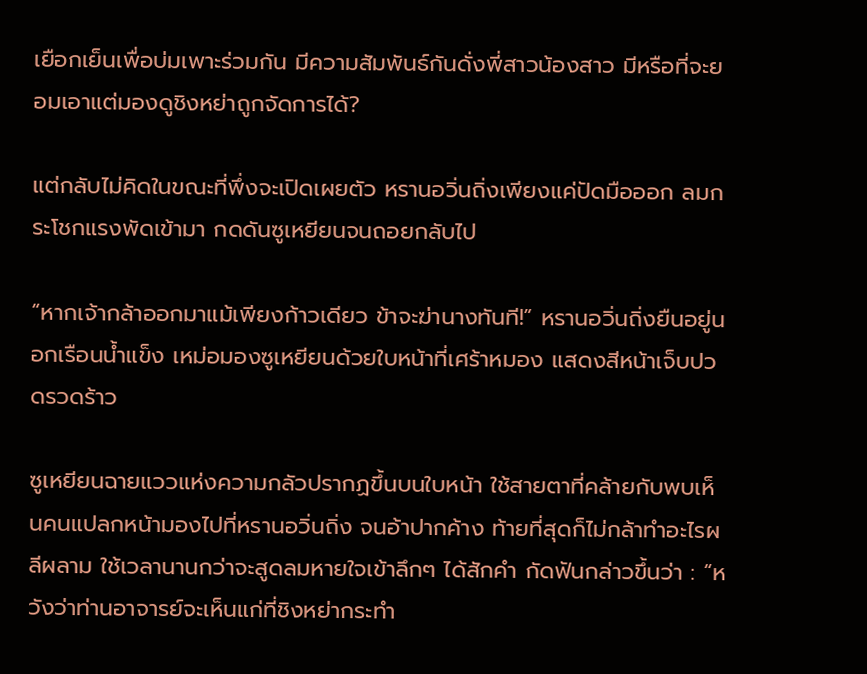เยือกเย็นเพื่อบ่มเพาะร่วมกัน มีความสัมพันธ์กันดั่งพี่สาวน้องสาว มีหรือที่จะยอมเอาแต่มองดูชิงหย่าถูกจัดการได้?

แต่กลับไม่คิดในขณะที่พึ่งจะเปิดเผยตัว หรานอวิ่นถิ่งเพียงแค่ปัดมือออก ลมกระโชกแรงพัดเข้ามา กดดันซูเหยียนจนถอยกลับไป

“หากเจ้ากล้าออกมาแม้เพียงก้าวเดียว ข้าจะฆ่านางทันที!” หรานอวิ่นถิ่งยืนอยู่นอกเรือนน้ำแข็ง เหม่อมองซูเหยียนด้วยใบหน้าที่เศร้าหมอง แสดงสีหน้าเจ็บปวดรวดร้าว

ซูเหยียนฉายแววแห่งความกลัวปรากฏขึ้นบนใบหน้า ใช้สายตาที่คล้ายกับพบเห็นคนแปลกหน้ามองไปที่หรานอวิ่นถิ่ง จนอ้าปากค้าง ท้ายที่สุดก็ไม่กล้าทำอะไรผลีผลาม ใช้เวลานานกว่าจะสูดลมหายใจเข้าลึกๆ ได้สักคำ กัดฟันกล่าวขึ้นว่า : “หวังว่าท่านอาจารย์จะเห็นแก่ที่ชิงหย่ากระทำ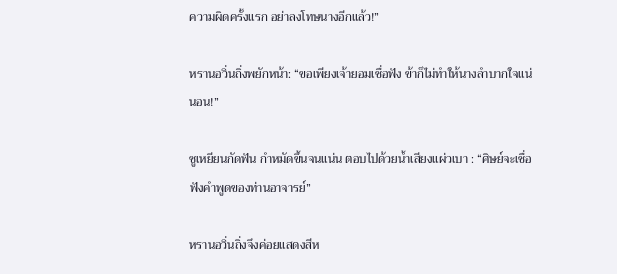ความผิดครั้งแรก อย่าลงโทษนางอีกแล้ว!”

หรานอวิ่นถิ่งพยักหน้า: “ขอเพียงเจ้ายอมเชื่อฟัง ข้าก็ไม่ทำให้นางลำบากใจแน่นอน!”

ซูเหยียนกัดฟัน กำหมัดขึ้นจนแน่น ตอบไปด้วยน้ำเสียงแผ่วเบา : “ศิษย์จะเชื่อฟังคำพูดของท่านอาจารย์”

หรานอวิ่นถิ่งจึงค่อยแสดงสีห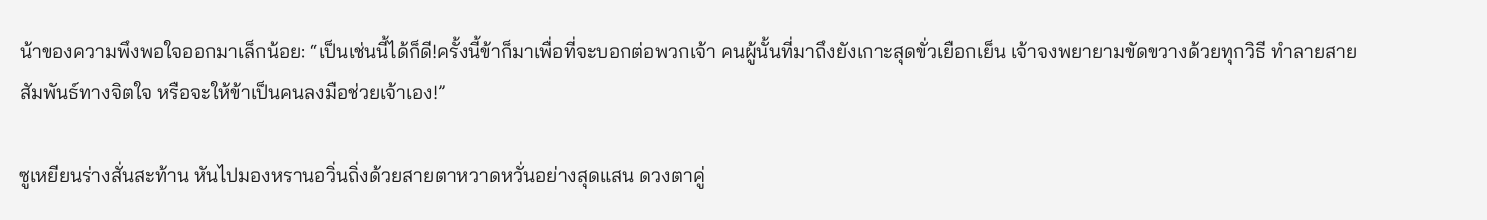น้าของความพึงพอใจออกมาเล็กน้อย: “เป็นเช่นนี้ได้ก็ดี!ครั้งนี้ข้าก็มาเพื่อที่จะบอกต่อพวกเจ้า คนผู้นั้นที่มาถึงยังเกาะสุดขั่วเยือกเย็น เจ้าจงพยายามขัดขวางด้วยทุกวิธี ทำลายสายสัมพันธ์ทางจิตใจ หรือจะให้ข้าเป็นคนลงมือช่วยเจ้าเอง!”

ซูเหยียนร่างสั่นสะท้าน หันไปมองหรานอวิ่นถิ่งด้วยสายตาหวาดหวั่นอย่างสุดแสน ดวงตาคู่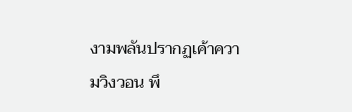งามพลันปรากฏเค้าความวิงวอน พึ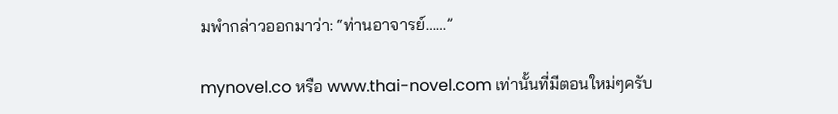มพำกล่าวออกมาว่า: “ท่านอาจารย์……”

mynovel.co หรือ www.thai-novel.com เท่านั้นที่มีตอนใหม่ๆครับ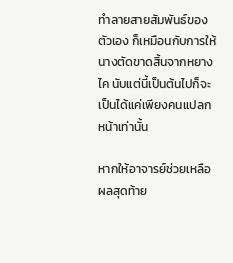ทำลายสายสัมพันธ์ของตัวเอง ก็เหมือนกับการให้นางตัดขาดสิ้นจากหยางไค นับแต่นี้เป็นต้นไปก็จะเป็นได้แค่เพียงคนแปลกหน้าเท่านั้น

หากให้อาจารย์ช่วยเหลือ ผลสุดท้าย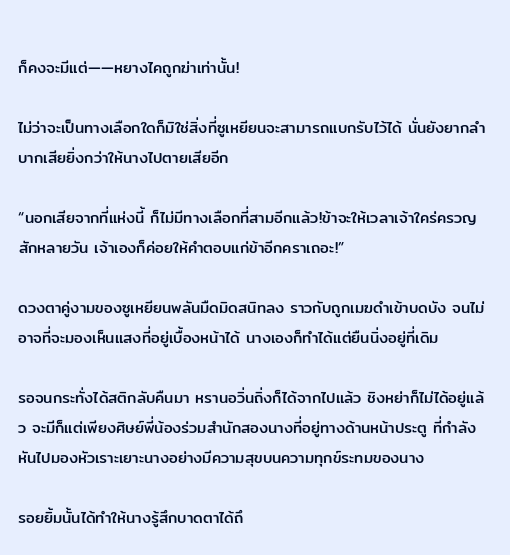ก็คงจะมีแต่——หยางไคถูกฆ่าเท่านั้น!

ไม่ว่าจะเป็นทางเลือกใดก็มิใช่สิ่งที่ซูเหยียนจะสามารถแบกรับไว้ได้ นั่นยังยากลำบากเสียยิ่งกว่าให้นางไปตายเสียอีก

“นอกเสียจากที่แห่งนี้ ก็ไม่มีทางเลือกที่สามอีกแล้ว!ข้าจะให้เวลาเจ้าใคร่ครวญสักหลายวัน เจ้าเองก็ค่อยให้คำตอบแก่ข้าอีกคราเถอะ!”

ดวงตาคู่งามของซูเหยียนพลันมืดมิดสนิทลง ราวกับถูกเมฆดำเข้าบดบัง จนไม่อาจที่จะมองเห็นแสงที่อยู่เบื้องหน้าได้ นางเองก็ทำได้แต่ยืนนิ่งอยู่ที่เดิม

รอจนกระทั่งได้สติกลับคืนมา หรานอวิ่นถิ่งก็ได้จากไปแล้ว ชิงหย่าก็ไม่ได้อยู่แล้ว จะมีก็แต่เพียงศิษย์พี่น้องร่วมสำนักสองนางที่อยู่ทางด้านหน้าประตู ที่กำลังหันไปมองหัวเราะเยาะนางอย่างมีความสุขบนความทุกข์ระทมของนาง

รอยยิ้มนั้นได้ทำให้นางรู้สึกบาดตาได้ถึ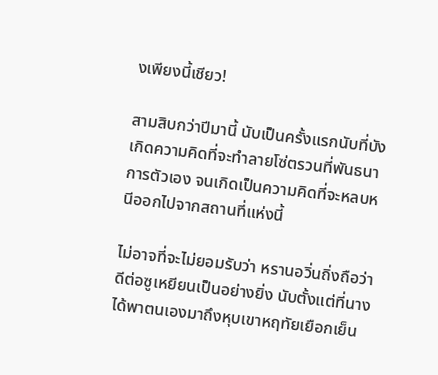งเพียงนี้เชียว!

สามสิบกว่าปีมานี้ นับเป็นครั้งแรกนับที่บังเกิดความคิดที่จะทำลายโซ่ตรวนที่พันธนาการตัวเอง จนเกิดเป็นความคิดที่จะหลบหนีออกไปจากสถานที่แห่งนี้

ไม่อาจที่จะไม่ยอมรับว่า หรานอวิ่นถิ่งถือว่าดีต่อซูเหยียนเป็นอย่างยิ่ง นับตั้งแต่ที่นางได้พาตนเองมาถึงหุบเขาหฤทัยเยือกเย็น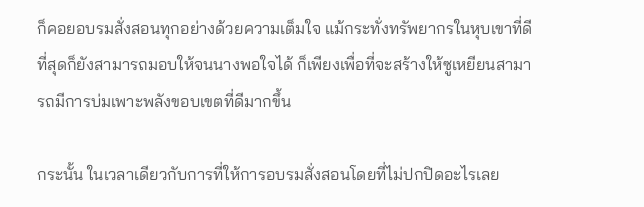ก็คอยอบรมสั่งสอนทุกอย่างด้วยความเต็มใจ แม้กระทั่งทรัพยากรในหุบเขาที่ดีที่สุดก็ยังสามารถมอบให้จนนางพอใจได้ ก็เพียงเพื่อที่จะสร้างให้ซูเหยียนสามารถมีการบ่มเพาะพลังขอบเขตที่ดีมากขึ้น

กระนั้น ในเวลาเดียวกับการที่ให้การอบรมสั่งสอนโดยที่ไม่ปกปิดอะไรเลย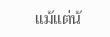แม้แต่น้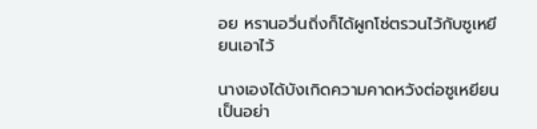อย หรานอวิ่นถิ่งก็ได้ผูกโซ่ตรวนไว้กับซูเหยียนเอาไว้

นางเองได้บังเกิดความคาดหวังต่อซูเหยียนเป็นอย่า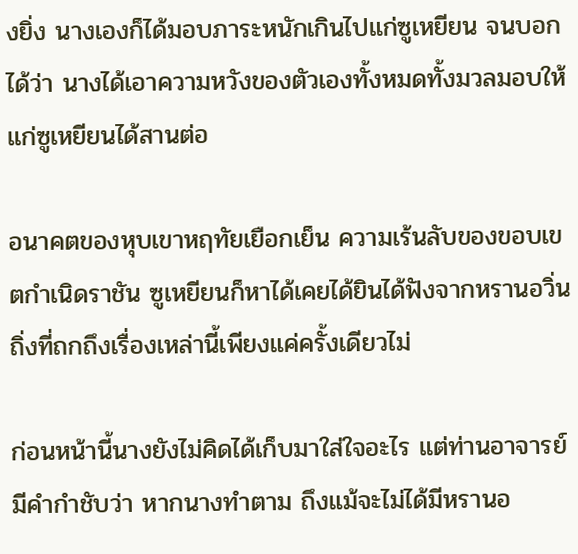งยิ่ง นางเองก็ได้มอบภาระหนักเกินไปแก่ซูเหยียน จนบอกได้ว่า นางได้เอาความหวังของตัวเองทั้งหมดทั้งมวลมอบให้แก่ซูเหยียนได้สานต่อ

อนาคตของหุบเขาหฤทัยเยือกเย็น ความเร้นลับของขอบเขตกำเนิดราชัน ซูเหยียนก็หาได้เคยได้ยินได้ฟังจากหรานอวิ่นถิ่งที่ถกถึงเรื่องเหล่านี้เพียงแค่ครั้งเดียวไม่

ก่อนหน้านี้นางยังไม่คิดได้เก็บมาใส่ใจอะไร แต่ท่านอาจารย์มีคำกำชับว่า หากนางทำตาม ถึงแม้จะไม่ได้มีหรานอ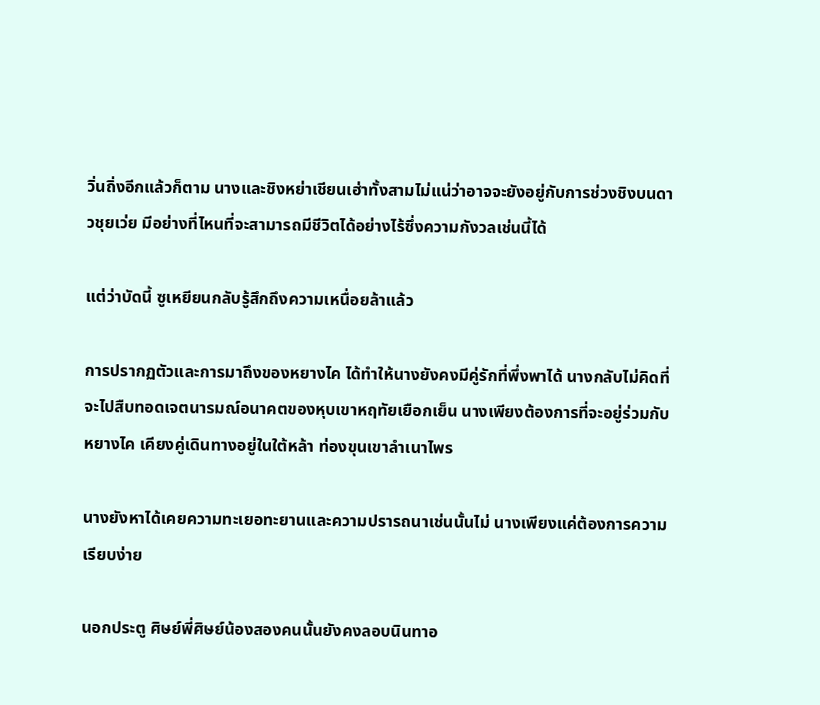วิ่นถิ่งอีกแล้วก็ตาม นางและชิงหย่าเชียนเฮ่าทั้งสามไม่แน่ว่าอาจจะยังอยู่กับการช่วงชิงบนดาวชุยเว่ย มีอย่างที่ไหนที่จะสามารถมีชีวิตได้อย่างไร้ซึ่งความกังวลเช่นนี้ได้

แต่ว่าบัดนี้ ซูเหยียนกลับรู้สึกถึงความเหนื่อยล้าแล้ว

การปรากฏตัวและการมาถึงของหยางไค ได้ทำให้นางยังคงมีคู่รักที่พึ่งพาได้ นางกลับไม่คิดที่จะไปสืบทอดเจตนารมณ์อนาคตของหุบเขาหฤทัยเยือกเย็น นางเพียงต้องการที่จะอยู่ร่วมกับหยางไค เคียงคู่เดินทางอยู่ในใต้หล้า ท่องขุนเขาลำเนาไพร

นางยังหาได้เคยความทะเยอทะยานและความปรารถนาเช่นนั้นไม่ นางเพียงแค่ต้องการความเรียบง่าย

นอกประตู ศิษย์พี่ศิษย์น้องสองคนนั้นยังคงลอบนินทาอ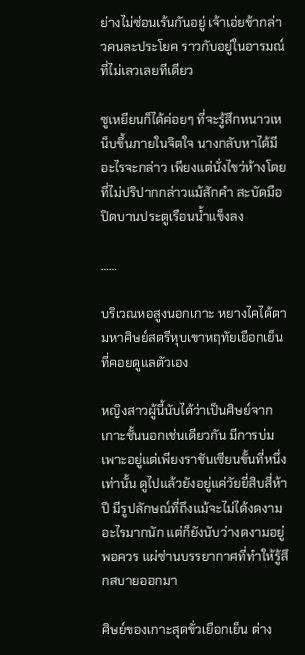ย่างไม่ซ่อนเร้นกันอยู่ เจ้าเอ่ยข้ากล่าวคนละประโยค ราวกับอยู่ในอารมณ์ที่ไม่เลวเลยทีเดียว

ซูเหยียนก็ได้ค่อยๆ ที่จะรู้สึกหนาวเหน็บขึ้นภายในจิตใจ นางกลับหาได้มีอะไรจะกล่าว เพียงแต่นั่งไขว่ห้างโดยที่ไม่ปริปากกล่าวแม้สักคำ สะบัดมือปิดบานประตูเรือนน้ำแข็งลง

……

บริเวณหอสูงนอกเกาะ หยางไคได้ตามหาศิษย์สตรีหุบเขาหฤทัยเยือกเย็นที่คอยดูแลตัวเอง

หญิงสาวผู้นี้นับได้ว่าเป็นศิษย์จากเกาะชั้นนอกเช่นเดียวกัน มีการบ่มเพาะอยู่แต่เพียงราชันเซียนขั้นที่หนึ่งเท่านั้น ดูไปแล้วยังอยู่แค่วัยยี่สิบสี่ห้าปี มีรูปลักษณ์ที่ถึงแม้จะไม่ได้งดงามอะไรมากนัก แต่ก็ยังนับว่างดงามอยู่พอควร แผ่ซ่านบรรยากาศที่ทำให้รู้สึกสบายออกมา

ศิษย์ของเกาะสุดขั่วเยือกเย็น ต่าง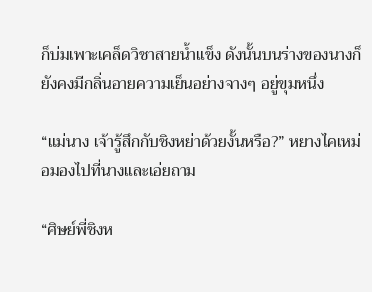ก็บ่มเพาะเคล็ดวิชาสายน้ำแข็ง ดังนั้นบนร่างของนางก็ยังคงมีกลิ่นอายความเย็นอย่างจางๆ อยู่ขุมหนึ่ง

“แม่นาง เจ้ารู้สึกกับชิงหย่าด้วยงั้นหรือ?” หยางไคเหม่อมองไปที่นางและเอ่ยถาม

“ศิษย์พี่ชิงห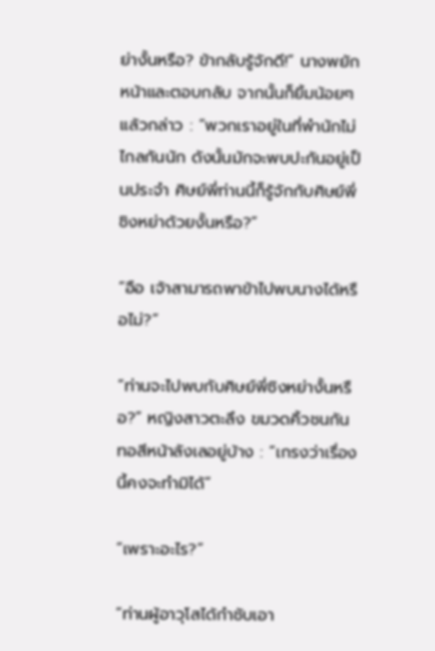ย่างั้นหรือ? ข้ากลับรู้จักดี!” นางพยักหน้าและตอบกลับ จากนั้นก็ยิ้มน้อยๆ แล้วกล่าว : “พวกเราอยู่ในที่พำนักไม่ไกลกันนัก ดังนั้นมักจะพบปะกันอยู่เป็นประจำ ศิษย์พี่ท่านนี้ก็รู้จักกับศิษย์พี่ชิงหย่าด้วยงั้นหรือ?”

“อือ เจ้าสามารถพาข้าไปพบนางได้หรือไม่?”

“ท่านจะไปพบกับศิษย์พี่ชิงหย่างั้นหรือ?” หญิงสาวตะลึง ขมวดคิ้วชนกัน ทอสีหน้าลังเลอยู่บ้าง : “เกรงว่าเรื่องนี้คงจะทำมิได้”

“เพราะอะไร?”

“ท่านผู้อาวุโสได้กำชับเอา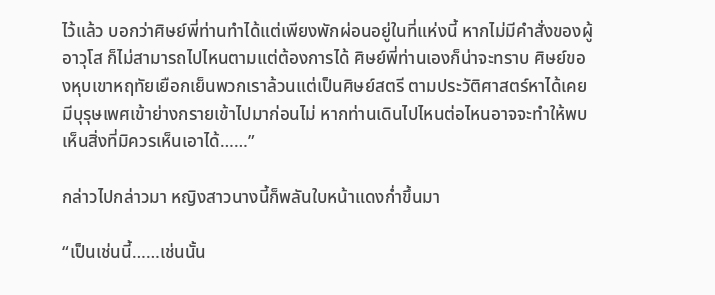ไว้แล้ว บอกว่าศิษย์พี่ท่านทำได้แต่เพียงพักผ่อนอยู่ในที่แห่งนี้ หากไม่มีคำสั่งของผู้อาวุโส ก็ไม่สามารถไปไหนตามแต่ต้องการได้ ศิษย์พี่ท่านเองก็น่าจะทราบ ศิษย์ของหุบเขาหฤทัยเยือกเย็นพวกเราล้วนแต่เป็นศิษย์สตรี ตามประวัติศาสตร์หาได้เคยมีบุรุษเพศเข้าย่างกรายเข้าไปมาก่อนไม่ หากท่านเดินไปไหนต่อไหนอาจจะทำให้พบเห็นสิ่งที่มิควรเห็นเอาได้……”

กล่าวไปกล่าวมา หญิงสาวนางนี้ก็พลันใบหน้าแดงก่ำขึ้นมา

“เป็นเช่นนี้……เช่นนั้น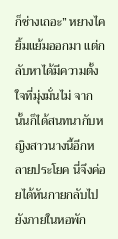ก็ช่างเถอะ” หยางไคยิ้มแย้มออกมา แต่กลับหาได้มีความตั้งใจที่มุ่งมั่นไม่ จากนั้นก็ได้สนทนากับหญิงสาวนางนี้อีกหลายประโยค นี่จึงค่อยได้หันกายกลับไปยังภายในหอพัก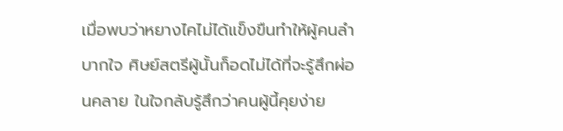เมื่อพบว่าหยางไคไม่ได้แข็งขืนทำให้ผู้คนลำบากใจ ศิษย์สตรีผู้นั้นก็อดไม่ได้ที่จะรู้สึกผ่อนคลาย ในใจกลับรู้สึกว่าคนผู้นี้คุยง่าย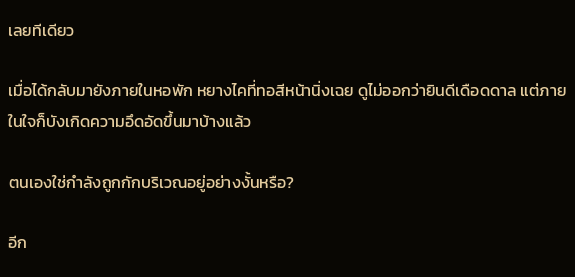เลยทีเดียว

เมื่อได้กลับมายังภายในหอพัก หยางไคที่ทอสีหน้านิ่งเฉย ดูไม่ออกว่ายินดีเดือดดาล แต่ภายในใจก็บังเกิดความอึดอัดขึ้นมาบ้างแล้ว

ตนเองใช่กำลังถูกกักบริเวณอยู่อย่างงั้นหรือ?

อีก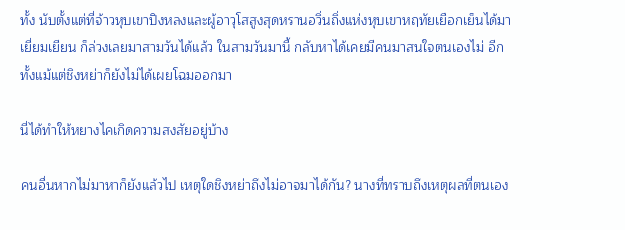ทั้ง นับตั้งแต่ที่จ้าวหุบเขาปิงหลงและผู้อาวุโสสูงสุดหรานอวิ่นถิ่งแห่งหุบเขาหฤทัยเยือกเย็นได้มาเยี่ยมเยียน ก็ล่วงเลยมาสามวันได้แล้ว ในสามวันมานี้ กลับหาได้เคยมีคนมาสนใจตนเองไม่ อีกทั้งแม้แต่ชิงหย่าก็ยังไม่ได้เผยโฉมออกมา

นี่ได้ทำให้หยางไคเกิดความสงสัยอยู่บ้าง

คนอื่นหากไม่มาหาก็ยังแล้วไป เหตุใดชิงหย่าถึงไม่อาจมาได้กัน? นางที่ทราบถึงเหตุผลที่ตนเอง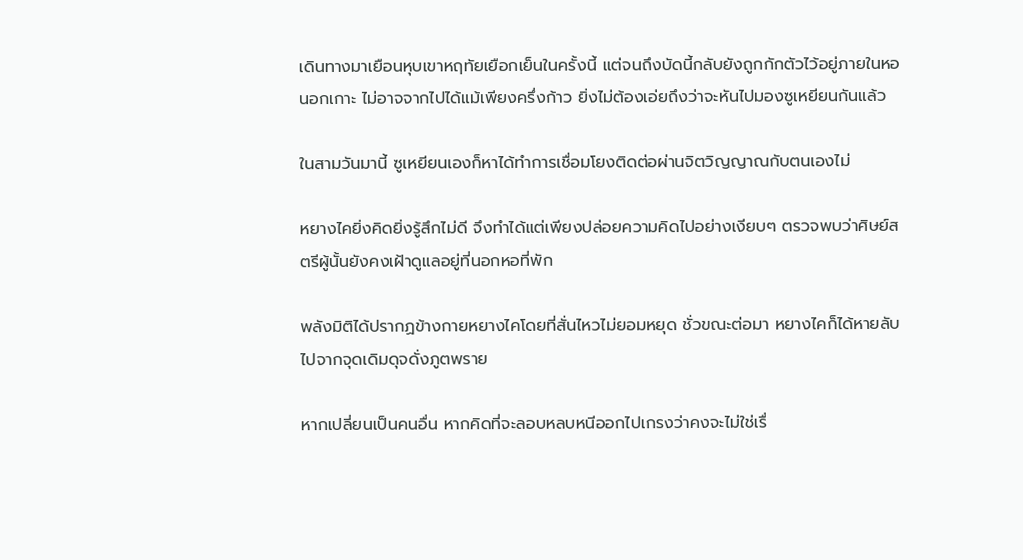เดินทางมาเยือนหุบเขาหฤทัยเยือกเย็นในครั้งนี้ แต่จนถึงบัดนี้กลับยังถูกกักตัวไว้อยู่ภายในหอนอกเกาะ ไม่อาจจากไปได้แม้เพียงครึ่งก้าว ยิ่งไม่ต้องเอ่ยถึงว่าจะหันไปมองซูเหยียนกันแล้ว

ในสามวันมานี้ ซูเหยียนเองก็หาได้ทำการเชื่อมโยงติดต่อผ่านจิตวิญญาณกับตนเองไม่

หยางไคยิ่งคิดยิ่งรู้สึกไม่ดี จึงทำได้แต่เพียงปล่อยความคิดไปอย่างเงียบๆ ตรวจพบว่าศิษย์สตรีผู้นั้นยังคงเฝ้าดูแลอยู่ที่นอกหอที่พัก

พลังมิติได้ปรากฏข้างกายหยางไคโดยที่สั่นไหวไม่ยอมหยุด ชั่วขณะต่อมา หยางไคก็ได้หายลับไปจากจุดเดิมดุจดั่งภูตพราย

หากเปลี่ยนเป็นคนอื่น หากคิดที่จะลอบหลบหนีออกไปเกรงว่าคงจะไม่ใช่เรื่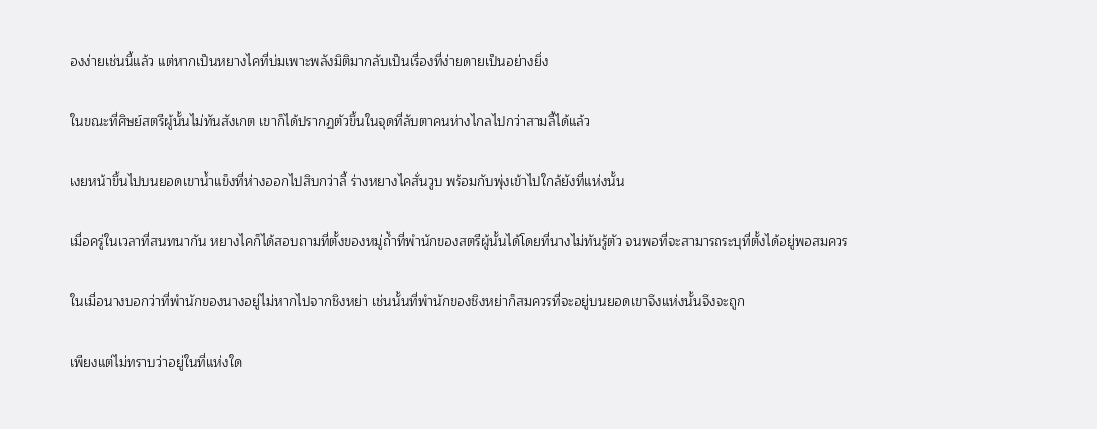องง่ายเช่นนี้แล้ว แต่หากเป็นหยางไคที่บ่มเพาะพลังมิติมากลับเป็นเรื่องที่ง่ายดายเป็นอย่างยิ่ง

ในขณะที่ศิษย์สตรีผู้นั้นไม่ทันสังเกต เขาก็ได้ปรากฏตัวขึ้นในจุดที่ลับตาคนห่างไกลไปกว่าสามลี้ได้แล้ว

เงยหน้าขึ้นไปบนยอดเขาน้ำแข็งที่ห่างออกไปสิบกว่าลี้ ร่างหยางไคสั่นวูบ พร้อมกับพุ่งเข้าไปใกล้ยังที่แห่งนั้น

เมื่อครู่ในเวลาที่สนทนากัน หยางไคก็ได้สอบถามที่ตั้งของหมู่ถ้ำที่พำนักของสตรีผู้นั้นได้โดยที่นางไม่ทันรู้ตัว จนพอที่จะสามารถระบุที่ตั้งได้อยู่พอสมควร

ในเมื่อนางบอกว่าที่พำนักของนางอยู่ไม่หากไปจากชิงหย่า เช่นนั้นที่พำนักของชิงหย่าก็สมควรที่จะอยู่บนยอดเขาจึงแห่งนั้นจึงจะถูก

เพียงแต่ไม่ทราบว่าอยู่ในที่แห่งใด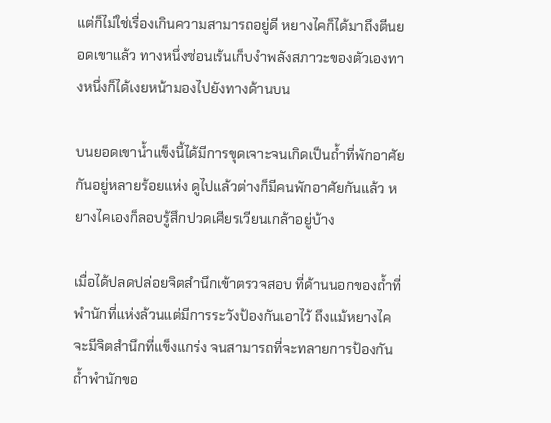แต่ก็ไม่ใช่เรื่องเกินความสามารถอยู่ดี หยางไคก็ได้มาถึงตีนยอดเขาแล้ว ทางหนึ่งซ่อนเร้นเก็บงำพลังสภาวะของตัวเองทางหนึ่งก็ได้เงยหน้ามองไปยังทางด้านบน

บนยอดเขาน้ำแข็งนี้ได้มีการขุดเจาะจนเกิดเป็นถ้ำที่พักอาศัยกันอยู่หลายร้อยแห่ง ดูไปแล้วต่างก็มีคนพักอาศัยกันแล้ว หยางไคเองก็ลอบรู้สึกปวดเศียรเวียนเกล้าอยู่บ้าง

เมื่อได้ปลดปล่อยจิตสำนึกเข้าตรวจสอบ ที่ด้านนอกของถ้ำที่พำนักที่แห่งล้วนแต่มีการระวังป้องกันเอาไว้ ถึงแม้หยางไคจะมีจิตสำนึกที่แข็งแกร่ง จนสามารถที่จะทลายการป้องกันถ้ำพำนักขอ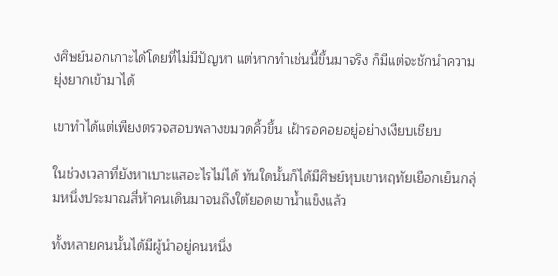งศิษย์นอกเกาะได้โดยที่ไม่มีปัญหา แต่หากทำเช่นนี้ขึ้นมาจริง ก็มีแต่จะชักนำความยุ่งยากเข้ามาได้

เขาทำได้แต่เพียงตรวจสอบพลางขมวดคิ้วขึ้น เฝ้ารอคอยอยู่อย่างเงียบเชียบ

ในช่วงเวลาที่ยังหาเบาะแสอะไรไม่ได้ ทันใดนั้นก็ได้มีศิษย์หุบเขาหฤทัยเยือกเย็นกลุ่มหนึ่งประมาณสี่ห้าคนเดินมาจนถึงใต้ยอดเขาน้ำแข็งแล้ว

ทั้งหลายคนนั้นได้มีผู้นำอยู่คนหนึ่ง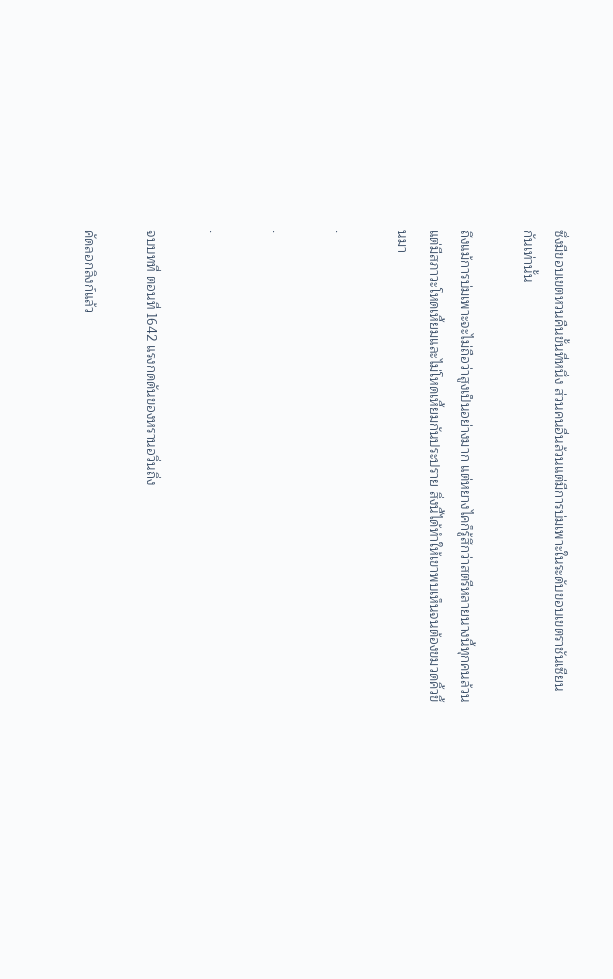ซึ่งมีขอบเขตหวนคืนขั้นที่หนึ่ง ส่วนคนอื่นล้วนแต่มีการบ่มเพาะในระดับขอบเขตราชันเซียนกันเท่านั้น

ถึงแม้การบ่มเพาะจะไม่ถือว่าสูงเป็นอย่างมาก แต่หยางไคก็รู้สึกว่าสตรีหลายนางนี้ทุกคนล้วนแต่มีสภาวะโหดเหี้ยมและไม่โหดเหี้ยมกันประปราย สิ่งนี้ได้ทำให้เขาพบเห็นจนต้องขมวดคิ้วขึ้นมา

.

.

.

จบบทที่ ตอนที่ 1642 แรงกดดันของหรานอวิ่นถิ่ง

คัดลอกลิงก์แล้ว